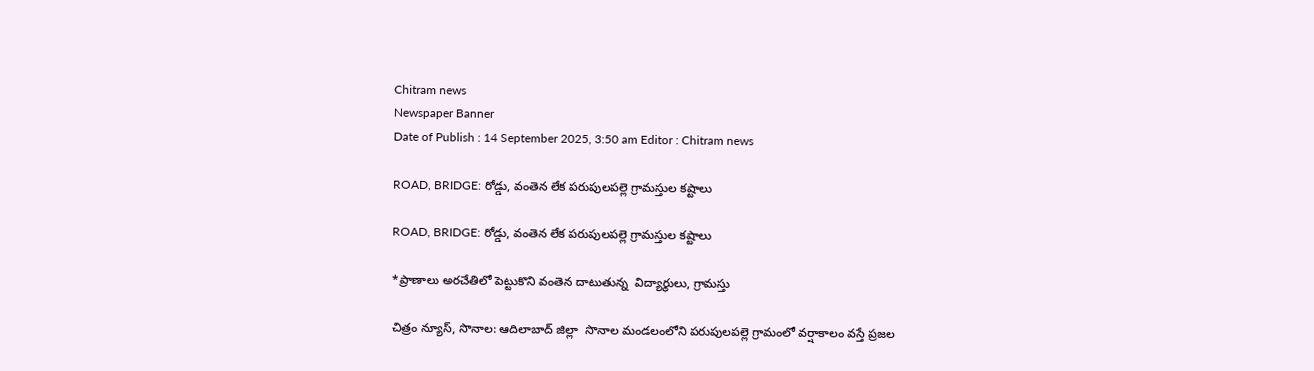Chitram news
Newspaper Banner
Date of Publish : 14 September 2025, 3:50 am Editor : Chitram news

ROAD, BRIDGE: రోడ్డు, వంతెన లేక పరుపులపల్లె గ్రామస్తుల కష్టాలు

ROAD, BRIDGE: రోడ్డు, వంతెన లేక పరుపులపల్లె గ్రామస్తుల కష్టాలు

*ప్రాణాలు అరచేతిలో పెట్టుకొని వంతెన దాటుతున్న  విద్యార్థులు, గ్రామస్తు

చిత్రం న్యూస్, సొనాల: ఆదిలాబాద్ జిల్లా  సొనాల మండలంలోని పరుపులపల్లె గ్రామంలో వర్షాకాలం వస్తే ప్రజల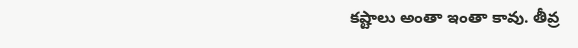కష్టాలు అంతా ఇంతా కావు. తీవ్ర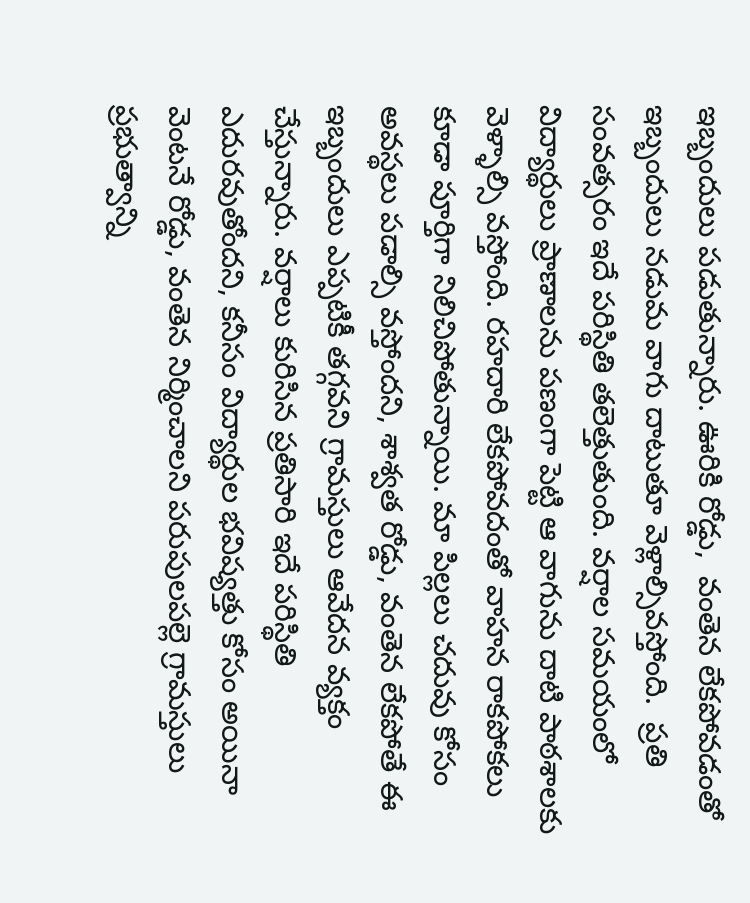ఇబ్బందులు పడుతున్నారు. ఊరికి రోడ్డు,  వంతెన లేకపోవడంతో ఇబ్బందులు నడుమ వాగు దాటుతూ వెళ్లాల్సివస్తోంది.  ప్రతి సంవత్సరం ఇదే పరిస్థితి తలెత్తుతుంది. వర్షాల సమయంలో  విద్యార్థులు ప్రాణాలను పణంగా పెట్టి ఆ వాగును దాటి పాఠశాలకు వెళ్ళాల్సి వస్తోంది. రహదారి లేకపోవదంతో వాహన రాకపోకలు కూడా పూర్తిగా నిలిచిపోతున్నాయి. మా పిల్లలు చదువు కోసం అవస్థలు పడాల్సి వస్తోందని, శాశ్వత రోడ్డు, వంతెన లేకపోతే ఈ ఇబ్బందులు ఎప్పటికీ తగ్గవని గ్రామస్తులు ఆవేదన వ్యక్తం చేస్తున్నారు. వర్షాలు కురిసిన ప్రతిసారి ఇదే పరిస్థితి ఎదురవుతోందని, కనీసం విద్యార్థుల భవిష్యత్తు కోసం అయినా వెంటనే రోడ్డు, వంతెన నిర్మించాలని పరుపులపల్లె గ్రామస్తులు ప్రభుత్వాన్ని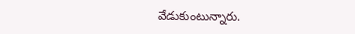వేడుకుంటున్నారు.